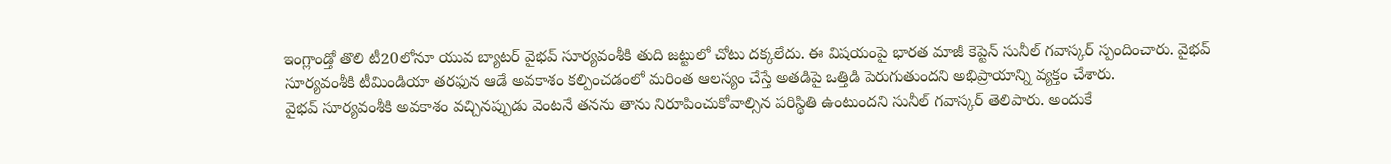ఇంగ్లాండ్తో తొలి టీ20లోనూ యువ బ్యాటర్ వైభవ్ సూర్యవంశీకి తుది జట్టులో చోటు దక్కలేదు. ఈ విషయంపై భారత మాజీ కెప్టెన్ సునీల్ గవాస్కర్ స్పందించారు. వైభవ్ సూర్యవంశీకి టీమిండియా తరఫున ఆడే అవకాశం కల్పించడంలో మరింత ఆలస్యం చేస్తే అతడిపై ఒత్తిడి పెరుగుతుందని అభిప్రాయాన్ని వ్యక్తం చేశారు.
వైభవ్ సూర్యవంశీకి అవకాశం వచ్చినప్పుడు వెంటనే తనను తాను నిరూపించుకోవాల్సిన పరిస్థితి ఉంటుందని సునీల్ గవాస్కర్ తెలిపారు. అందుకే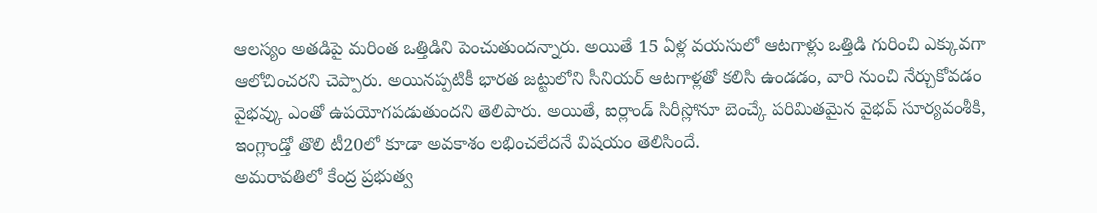ఆలస్యం అతడిపై మరింత ఒత్తిడిని పెంచుతుందన్నారు. అయితే 15 ఏళ్ల వయసులో ఆటగాళ్లు ఒత్తిడి గురించి ఎక్కువగా ఆలోచించరని చెప్పారు. అయినప్పటికీ భారత జట్టులోని సీనియర్ ఆటగాళ్లతో కలిసి ఉండడం, వారి నుంచి నేర్చుకోవడం వైభవ్కు ఎంతో ఉపయోగపడుతుందని తెలిపారు. అయితే, ఐర్లాండ్ సిరీస్లోనూ బెంచ్కే పరిమితమైన వైభవ్ సూర్యవంశీకి, ఇంగ్లాండ్తో తొలి టీ20లో కూడా అవకాశం లభించలేదనే విషయం తెలిసిందే.
అమరావతిలో కేంద్ర ప్రభుత్వ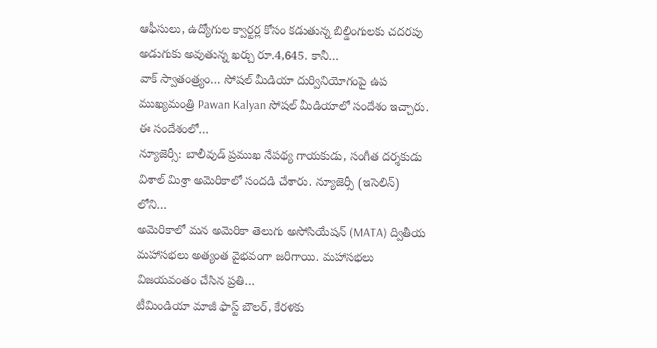ఆఫీసులు, ఉద్యోగుల క్వార్టర్ల కోసం కడుతున్న బిల్డింగులకు చదరపు అడుగుకు అవుతున్న ఖర్చు రూ.4,645. కానీ…
వాక్ స్వాతంత్ర్యం… సోషల్ మీడియా దుర్వినియోగంపై ఉప ముఖ్యమంత్రి Pawan Kalyan సోషల్ మీడియాలో సందేశం ఇచ్చారు. ఈ సందేశంలో…
న్యూజెర్సీ: బాలీవుడ్ ప్రముఖ నేపథ్య గాయకుడు, సంగీత దర్శకుడు విశాల్ మిశ్రా అమెరికాలో సందడి చేశారు. న్యూజెర్సీ (ఇసెలిన్) లోని…
అమెరికాలో మన అమెరికా తెలుగు అసోసియేషన్ (MATA) ద్వితీయ మహాసభలు అత్యంత వైభవంగా జరిగాయి. మహాసభలు విజయవంతం చేసిన ప్రతి…
టీమిండియా మాజీ ఫాస్ట్ బౌలర్, కేరళకు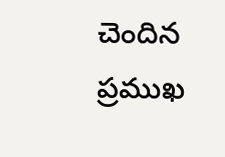చెందిన ప్రముఖ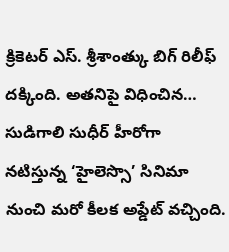క్రికెటర్ ఎస్. శ్రీశాంత్కు బిగ్ రిలీఫ్ దక్కింది. అతనిపై విధించిన…
సుడిగాలి సుధీర్ హీరోగా నటిస్తున్న ‘హైలెస్సొ’ సినిమా నుంచి మరో కీలక అప్డేట్ వచ్చింది.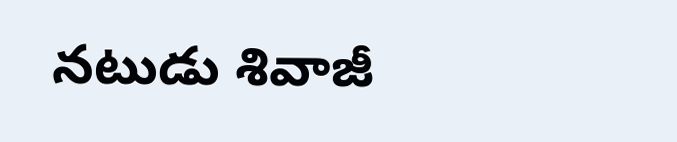నటుడు శివాజీ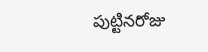పుట్టినరోజు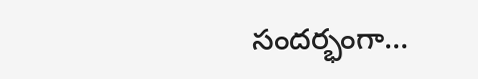సందర్భంగా…